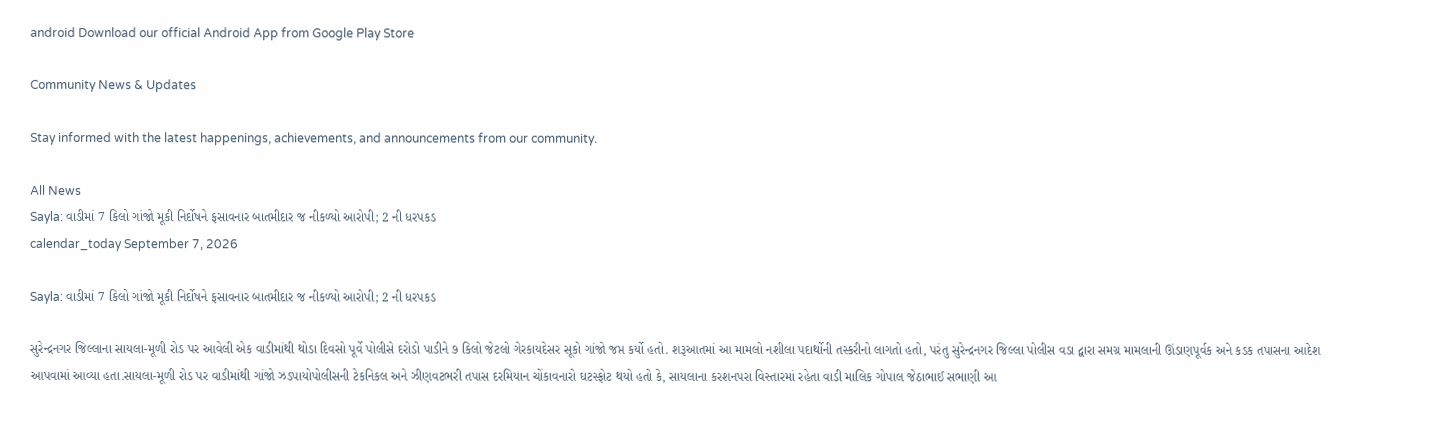android Download our official Android App from Google Play Store

Community News & Updates

Stay informed with the latest happenings, achievements, and announcements from our community.

All News
Sayla: વાડીમાં 7 કિલો ગાંજો મૂકી નિર્દોષને ફસાવનાર બાતમીદાર જ નીકળ્યો આરોપી; 2 ની ધરપકડ
calendar_today September 7, 2026

Sayla: વાડીમાં 7 કિલો ગાંજો મૂકી નિર્દોષને ફસાવનાર બાતમીદાર જ નીકળ્યો આરોપી; 2 ની ધરપકડ

સુરેન્દ્રનગર જિલ્લાના સાયલા-મૂળી રોડ પર આવેલી એક વાડીમાંથી થોડા દિવસો પૂર્વે પોલીસે દરોડો પાડીને ૭ કિલો જેટલો ગેરકાયદેસર સૂકો ગાંજો જપ્ત કર્યો હતો. શરૂઆતમાં આ મામલો નશીલા પદાર્થોની તસ્કરીનો લાગતો હતો, પરંતુ સુરેન્દ્રનગર જિલ્લા પોલીસ વડા દ્વારા સમગ્ર મામલાની ઊંડાણપૂર્વક અને કડક તપાસના આદેશ આપવામાં આવ્યા હતા.સાયલા-મૂળી રોડ પર વાડીમાંથી ગાંજો ઝડપાયોપોલીસની ટેકનિકલ અને ઝીણવટભરી તપાસ દરમિયાન ચોંકાવનારો ઘટસ્ફોટ થયો હતો કે, સાયલાના કરશનપરા વિસ્તારમાં રહેતા વાડી માલિક ગોપાલ જેઠાભાઈ સભાણી આ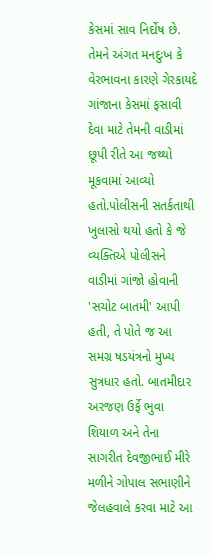કેસમાં સાવ નિર્દોષ છે. તેમને અંગત મનદુઃખ કે વેરભાવના કારણે ગેરકાયદે ગાંજાના કેસમાં ફસાવી દેવા માટે તેમની વાડીમાં છૂપી રીતે આ જથ્થો મૂકવામાં આવ્યો હતો.પોલીસની સતર્કતાથી ખુલાસો થયો હતો કે જે વ્યક્તિએ પોલીસને વાડીમાં ગાંજો હોવાની 'સચોટ બાતમી' આપી હતી, તે પોતે જ આ સમગ્ર ષડયંત્રનો મુખ્ય સુત્રધાર હતો. બાતમીદાર અરજણ ઉર્ફે ભુવા શિયાળ અને તેના સાગરીત દેવજીભાઈ મીરે મળીને ગોપાલ સભાણીને જેલહવાલે કરવા માટે આ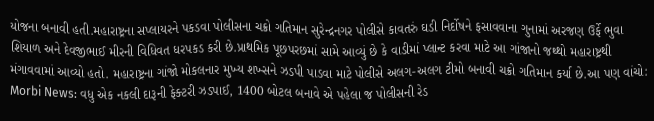યોજના બનાવી હતી.મહારાષ્ટ્રના સપ્લાયરને પકડવા પોલીસના ચક્રો ગતિમાન સુરેન્દ્રનગર પોલીસે કાવતરું ઘડી નિર્દોષને ફસાવવાના ગુનામાં અરજણ ઉર્ફે ભુવા શિયાળ અને દેવજીભાઈ મીરની વિધિવત ધરપકડ કરી છે.પ્રાથમિક પૂછપરછમાં સામે આવ્યું છે કે વાડીમાં પ્લાન્ટ કરવા માટે આ ગાંજાનો જથ્થો મહારાષ્ટ્રથી મંગાવવામાં આવ્યો હતો. મહારાષ્ટ્રના ગાંજો મોકલનાર મુખ્ય શખ્સને ઝડપી પાડવા માટે પોલીસે અલગ-અલગ ટીમો બનાવી ચક્રો ગતિમાન કર્યા છે.આ પણ વાંચો: Morbi News: વધુ એક નકલી દારૂની ફેક્ટરી ઝડપાઈ, 1400 બોટલ બનાવે એ પહેલા જ પોલીસની રેડ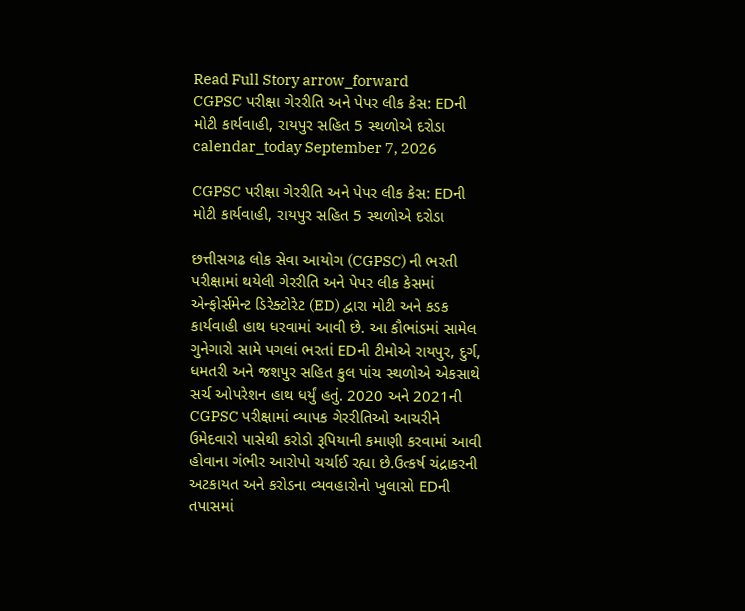Read Full Story arrow_forward
CGPSC પરીક્ષા ગેરરીતિ અને પેપર લીક કેસ: EDની મોટી કાર્યવાહી, રાયપુર સહિત 5 સ્થળોએ દરોડા
calendar_today September 7, 2026

CGPSC પરીક્ષા ગેરરીતિ અને પેપર લીક કેસ: EDની મોટી કાર્યવાહી, રાયપુર સહિત 5 સ્થળોએ દરોડા

છત્તીસગઢ લોક સેવા આયોગ (CGPSC) ની ભરતી પરીક્ષામાં થયેલી ગેરરીતિ અને પેપર લીક કેસમાં એન્ફોર્સમેન્ટ ડિરેક્ટોરેટ (ED) દ્વારા મોટી અને કડક કાર્યવાહી હાથ ધરવામાં આવી છે. આ કૌભાંડમાં સામેલ ગુનેગારો સામે પગલાં ભરતાં EDની ટીમોએ રાયપુર, દુર્ગ, ધમતરી અને જશપુર સહિત કુલ પાંચ સ્થળોએ એકસાથે સર્ચ ઓપરેશન હાથ ધર્યું હતું. 2020 અને 2021ની CGPSC પરીક્ષામાં વ્યાપક ગેરરીતિઓ આચરીને ઉમેદવારો પાસેથી કરોડો રૂપિયાની કમાણી કરવામાં આવી હોવાના ગંભીર આરોપો ચર્ચાઈ રહ્યા છે.ઉત્કર્ષ ચંદ્રાકરની અટકાયત અને કરોડના વ્યવહારોનો ખુલાસો EDની તપાસમાં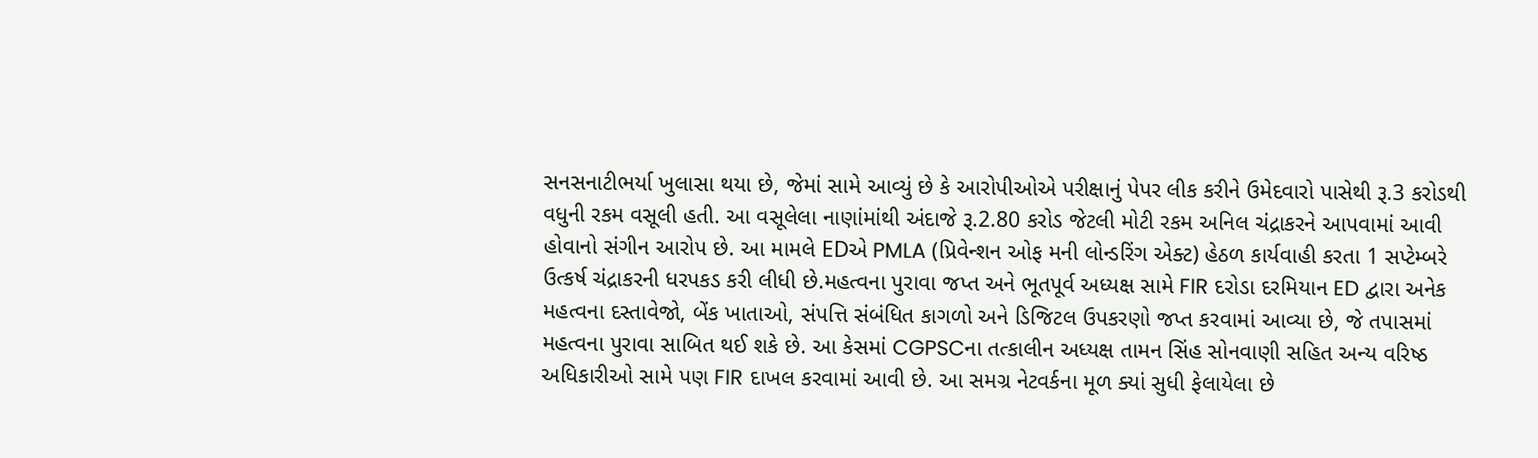સનસનાટીભર્યા ખુલાસા થયા છે, જેમાં સામે આવ્યું છે કે આરોપીઓએ પરીક્ષાનું પેપર લીક કરીને ઉમેદવારો પાસેથી રૂ.3 કરોડથી વધુની રકમ વસૂલી હતી. આ વસૂલેલા નાણાંમાંથી અંદાજે રૂ.2.80 કરોડ જેટલી મોટી રકમ અનિલ ચંદ્રાકરને આપવામાં આવી હોવાનો સંગીન આરોપ છે. આ મામલે EDએ PMLA (પ્રિવેન્શન ઓફ મની લોન્ડરિંગ એક્ટ) હેઠળ કાર્યવાહી કરતા 1 સપ્ટેમ્બરે ઉત્કર્ષ ચંદ્રાકરની ધરપકડ કરી લીધી છે.મહત્વના પુરાવા જપ્ત અને ભૂતપૂર્વ અધ્યક્ષ સામે FIR દરોડા દરમિયાન ED દ્વારા અનેક મહત્વના દસ્તાવેજો, બેંક ખાતાઓ, સંપત્તિ સંબંધિત કાગળો અને ડિજિટલ ઉપકરણો જપ્ત કરવામાં આવ્યા છે, જે તપાસમાં મહત્વના પુરાવા સાબિત થઈ શકે છે. આ કેસમાં CGPSCના તત્કાલીન અધ્યક્ષ તામન સિંહ સોનવાણી સહિત અન્ય વરિષ્ઠ અધિકારીઓ સામે પણ FIR દાખલ કરવામાં આવી છે. આ સમગ્ર નેટવર્કના મૂળ ક્યાં સુધી ફેલાયેલા છે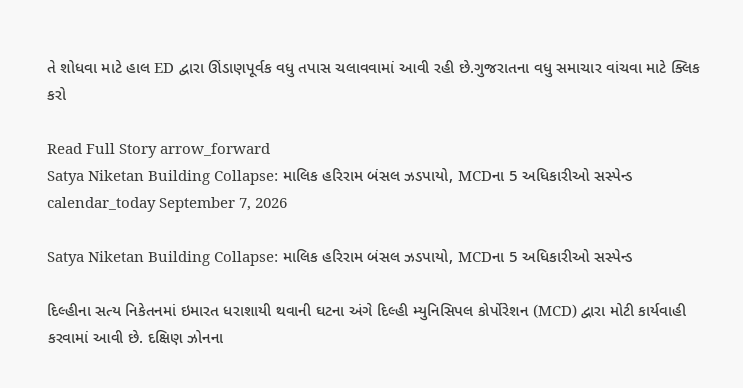તે શોધવા માટે હાલ ED દ્વારા ઊંડાણપૂર્વક વધુ તપાસ ચલાવવામાં આવી રહી છે.ગુજરાતના વધુ સમાચાર વાંચવા માટે ક્લિક કરો

Read Full Story arrow_forward
Satya Niketan Building Collapse: માલિક હરિરામ બંસલ ઝડપાયો, MCDના 5 અધિકારીઓ સસ્પેન્ડ
calendar_today September 7, 2026

Satya Niketan Building Collapse: માલિક હરિરામ બંસલ ઝડપાયો, MCDના 5 અધિકારીઓ સસ્પેન્ડ

દિલ્હીના સત્ય નિકેતનમાં ઇમારત ધરાશાયી થવાની ઘટના અંગે દિલ્હી મ્યુનિસિપલ કોર્પોરેશન (MCD) દ્વારા મોટી કાર્યવાહી કરવામાં આવી છે. દક્ષિણ ઝોનના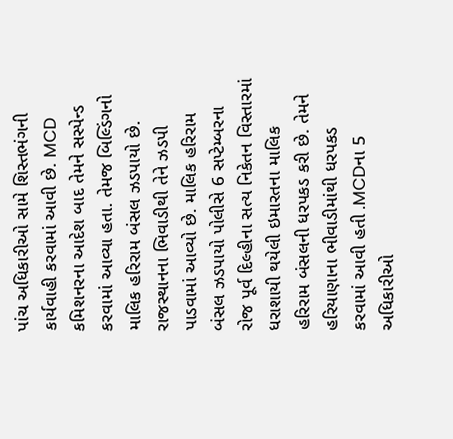પાંચ અધિકારીઓ સામે શિસ્તભંગની કાર્યવાહી કરવામાં આવી છે. MCD કમિશનરના આદેશ બાદ તેમને સસ્પેન્ડ કરવામાં આવ્યા હતા. તેમજ બિલ્ડિંગનો માલિક હરિરામ બંસલ ઝડપાયો છે. રાજસ્થાનના ભિવાડીથી તેને ઝડપી પાડવામાં આવ્યો છે. માલિક હરિરામ બંસલ ઝડપાયો પોલીસે 6 સપ્ટેમ્બરના રોજ પૂર્વ દિલ્હીના સત્ય નિકેતન વિસ્તારમાં ધરાશાયી થયેલી ઇમારતના માલિક હરિરામ બંસલની ધરપકડ કરી છે. તેમને હરિયાણાના ભીવાડીમાંથી ધરપકડ કરવામાં આવી હતી .MCDના 5 અધિકારીઓ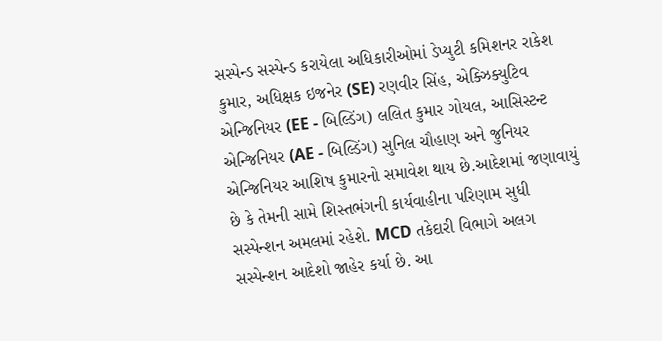સસ્પેન્ડ સસ્પેન્ડ કરાયેલા અધિકારીઓમાં ડેપ્યુટી કમિશનર રાકેશ કુમાર, અધિક્ષક ઇજનેર (SE) રણવીર સિંહ, એક્ઝિક્યુટિવ એન્જિનિયર (EE - બિલ્ડિંગ) લલિત કુમાર ગોયલ, આસિસ્ટન્ટ એન્જિનિયર (AE - બિલ્ડિંગ) સુનિલ ચૌહાણ અને જુનિયર એન્જિનિયર આશિષ કુમારનો સમાવેશ થાય છે.આદેશમાં જણાવાયું છે કે તેમની સામે શિસ્તભંગની કાર્યવાહીના પરિણામ સુધી સસ્પેન્શન અમલમાં રહેશે. MCD તકેદારી વિભાગે અલગ સસ્પેન્શન આદેશો જાહેર કર્યા છે. આ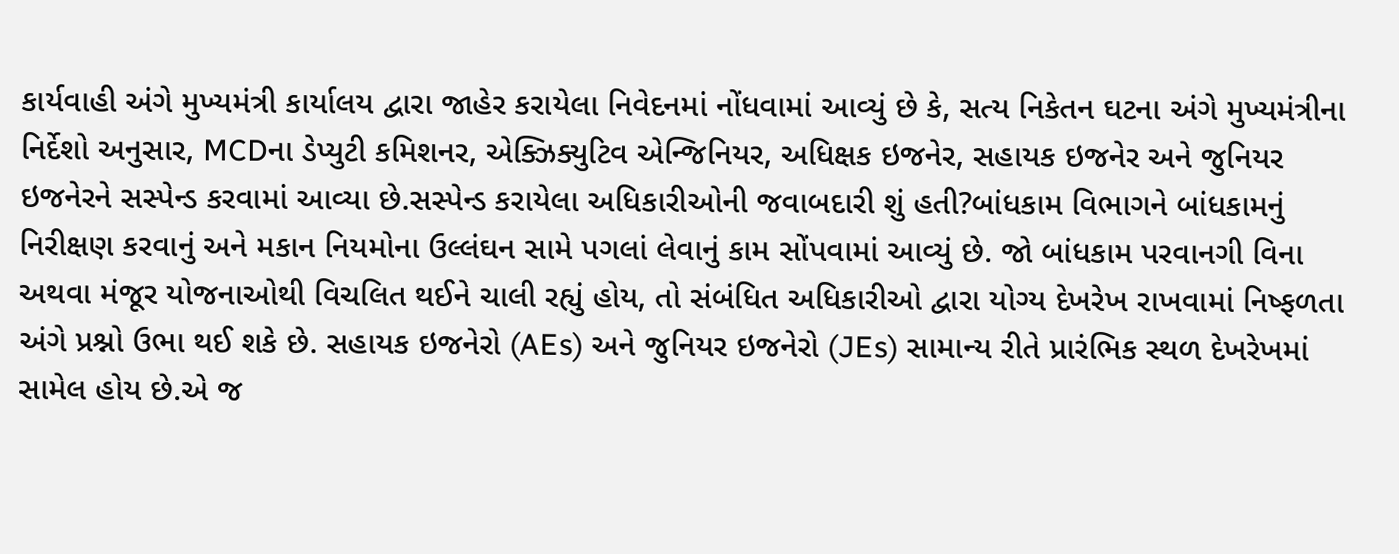કાર્યવાહી અંગે મુખ્યમંત્રી કાર્યાલય દ્વારા જાહેર કરાયેલા નિવેદનમાં નોંધવામાં આવ્યું છે કે, સત્ય નિકેતન ઘટના અંગે મુખ્યમંત્રીના નિર્દેશો અનુસાર, MCDના ડેપ્યુટી કમિશનર, એક્ઝિક્યુટિવ એન્જિનિયર, અધિક્ષક ઇજનેર, સહાયક ઇજનેર અને જુનિયર ઇજનેરને સસ્પેન્ડ કરવામાં આવ્યા છે.સસ્પેન્ડ કરાયેલા અધિકારીઓની જવાબદારી શું હતી?બાંધકામ વિભાગને બાંધકામનું નિરીક્ષણ કરવાનું અને મકાન નિયમોના ઉલ્લંઘન સામે પગલાં લેવાનું કામ સોંપવામાં આવ્યું છે. જો બાંધકામ પરવાનગી વિના અથવા મંજૂર યોજનાઓથી વિચલિત થઈને ચાલી રહ્યું હોય, તો સંબંધિત અધિકારીઓ દ્વારા યોગ્ય દેખરેખ રાખવામાં નિષ્ફળતા અંગે પ્રશ્નો ઉભા થઈ શકે છે. સહાયક ઇજનેરો (AEs) અને જુનિયર ઇજનેરો (JEs) સામાન્ય રીતે પ્રારંભિક સ્થળ દેખરેખમાં સામેલ હોય છે.એ જ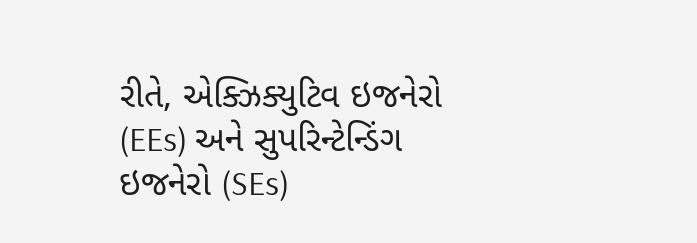રીતે, એક્ઝિક્યુટિવ ઇજનેરો (EEs) અને સુપરિન્ટેન્ડિંગ ઇજનેરો (SEs)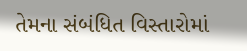તેમના સંબંધિત વિસ્તારોમાં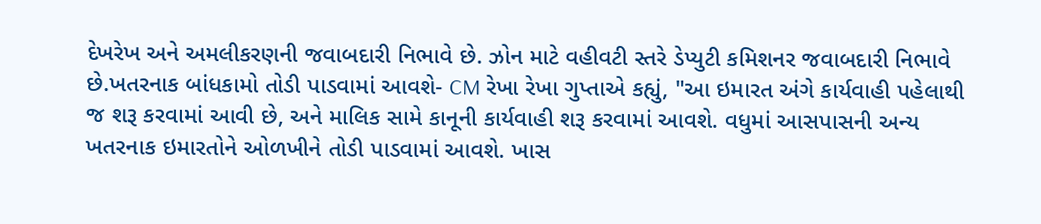દેખરેખ અને અમલીકરણની જવાબદારી નિભાવે છે. ઝોન માટે વહીવટી સ્તરે ડેપ્યુટી કમિશનર જવાબદારી નિભાવે છે.ખતરનાક બાંધકામો તોડી પાડવામાં આવશે- CM રેખા રેખા ગુપ્તાએ કહ્યું, "આ ઇમારત અંગે કાર્યવાહી પહેલાથી જ શરૂ કરવામાં આવી છે, અને માલિક સામે કાનૂની કાર્યવાહી શરૂ કરવામાં આવશે. વધુમાં આસપાસની અન્ય ખતરનાક ઇમારતોને ઓળખીને તોડી પાડવામાં આવશે. ખાસ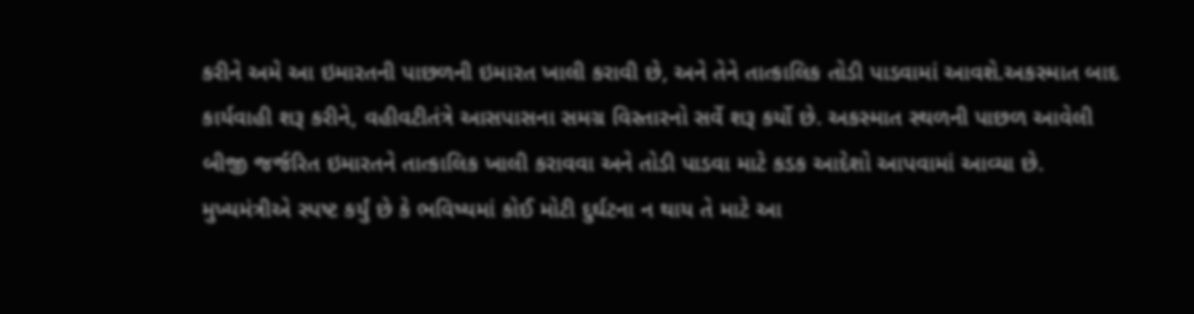કરીને અમે આ ઇમારતની પાછળની ઇમારત ખાલી કરાવી છે, અને તેને તાત્કાલિક તોડી પાડવામાં આવશે.અકસ્માત બાદ કાર્યવાહી શરૂ કરીને, વહીવટીતંત્રે આસપાસના સમગ્ર વિસ્તારનો સર્વે શરૂ કર્યો છે. અકસ્માત સ્થળની પાછળ આવેલી બીજી જર્જરિત ઇમારતને તાત્કાલિક ખાલી કરાવવા અને તોડી પાડવા માટે કડક આદેશો આપવામાં આવ્યા છે. મુખ્યમંત્રીએ સ્પષ્ટ કર્યું છે કે ભવિષ્યમાં કોઈ મોટી દુર્ઘટના ન થાય તે માટે આ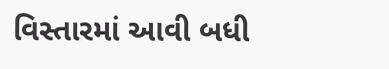વિસ્તારમાં આવી બધી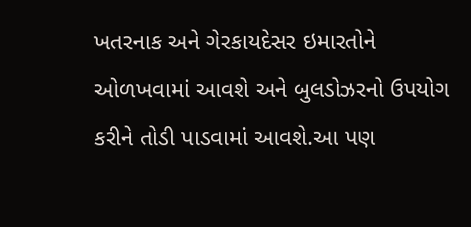ખતરનાક અને ગેરકાયદેસર ઇમારતોને ઓળખવામાં આવશે અને બુલડોઝરનો ઉપયોગ કરીને તોડી પાડવામાં આવશે.આ પણ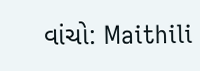વાંચો: Maithili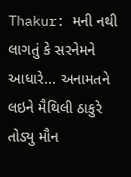Thakur: મની નથી લાગતું કે સરનેમને આધારે... અનામતને લઇને મૈથિલી ઠાકુરે તોડ્યુ મૌન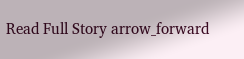Read Full Story arrow_forward